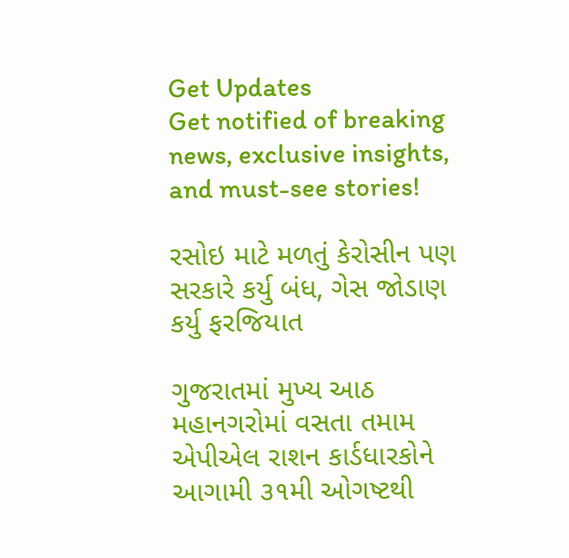Get Updates
Get notified of breaking news, exclusive insights, and must-see stories!

રસોઇ માટે મળતું કેરોસીન પણ સરકારે કર્યુ બંધ, ગેસ જોડાણ કર્યુ ફરજિયાત

ગુજરાતમાં મુખ્ય આઠ મહાનગરોમાં વસતા તમામ એપીએલ રાશન કાર્ડધારકોને આગામી ૩૧મી ઓગષ્ટથી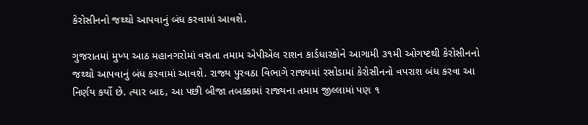કેરોસીનનો જથ્થો આપવાનું બંધ કરવામાં આવશે.

ગુજરાતમાં મુખ્ય આઠ મહાનગરોમાં વસતા તમામ એપીએલ રાશન કાર્ડધારકોને આગામી ૩૧મી ઓગષ્ટથી કેરોસીનનો જથ્થો આપવાનું બંધ કરવામાં આવશે. રાજ્ય પુરવઠા વિભાગે રાજ્યમાં રસોડામાં કેરોસીનનો વપરાશ બંધ કરવા આ નિર્ણય કર્યો છે. ત્યાર બાદ, આ પછી બીજા તબક્કામાં રાજ્યના તમામ જીલ્લામાં પણ ૧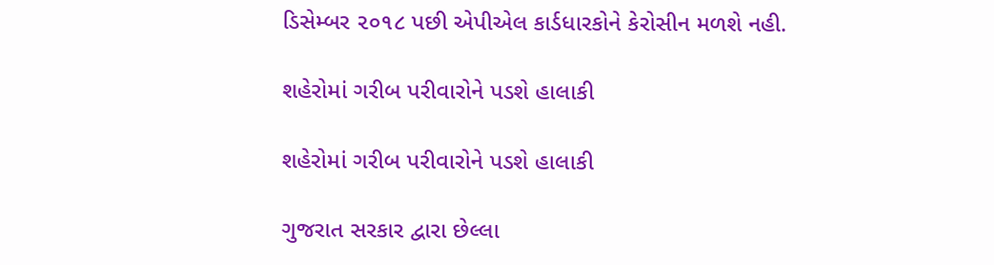ડિસેમ્બર ૨૦૧૮ પછી એપીએલ કાર્ડધારકોને કેરોસીન મળશે નહી.

શહેરોમાં ગરીબ પરીવારોને પડશે હાલાકી

શહેરોમાં ગરીબ પરીવારોને પડશે હાલાકી

ગુજરાત સરકાર દ્વારા છેલ્લા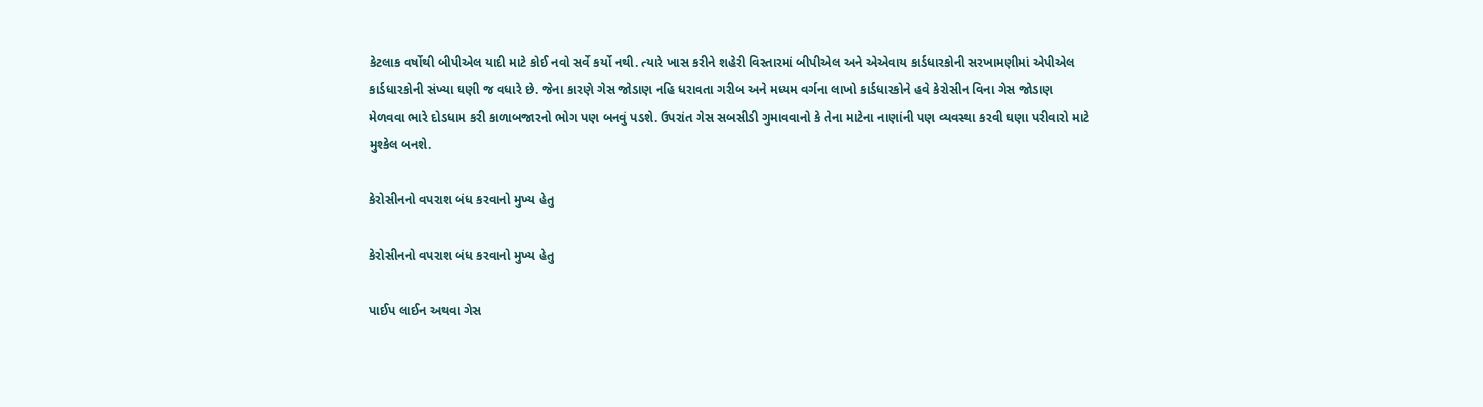કેટલાક વર્ષોથી બીપીએલ યાદી માટે કોઈ નવો સર્વે કર્યો નથી. ત્યારે ખાસ કરીને શહેરી વિસ્તારમાં બીપીએલ અને એએવાય કાર્ડધારકોની સરખામણીમાં એપીએલ કાર્ડધારકોની સંખ્યા ઘણી જ વધારે છે. જેના કારણે ગેસ જોડાણ નહિ ધરાવતા ગરીબ અને મધ્યમ વર્ગના લાખો કાર્ડધારકોને હવે કેરોસીન વિના ગેસ જોડાણ મેળવવા ભારે દોડધામ કરી કાળાબજારનો ભોગ પણ બનવું પડશે. ઉપરાંત ગેસ સબસીડી ગુમાવવાનો કે તેના માટેના નાણાંની પણ વ્યવસ્થા કરવી ઘણા પરીવારો માટે મુશ્કેલ બનશે.

કેરોસીનનો વપરાશ બંધ કરવાનો મુખ્ય હેતુ

કેરોસીનનો વપરાશ બંધ કરવાનો મુખ્ય હેતુ

પાઈપ લાઈન અથવા ગેસ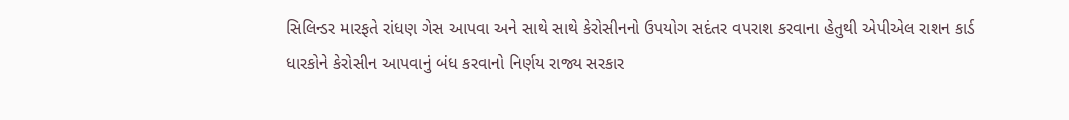સિલિન્ડર મારફતે રાંધણ ગેસ આપવા અને સાથે સાથે કેરોસીનનો ઉપયોગ સદંતર વપરાશ કરવાના હેતુથી એપીએલ રાશન કાર્ડ ધારકોને કેરોસીન આપવાનું બંધ કરવાનો નિર્ણય રાજ્ય સરકાર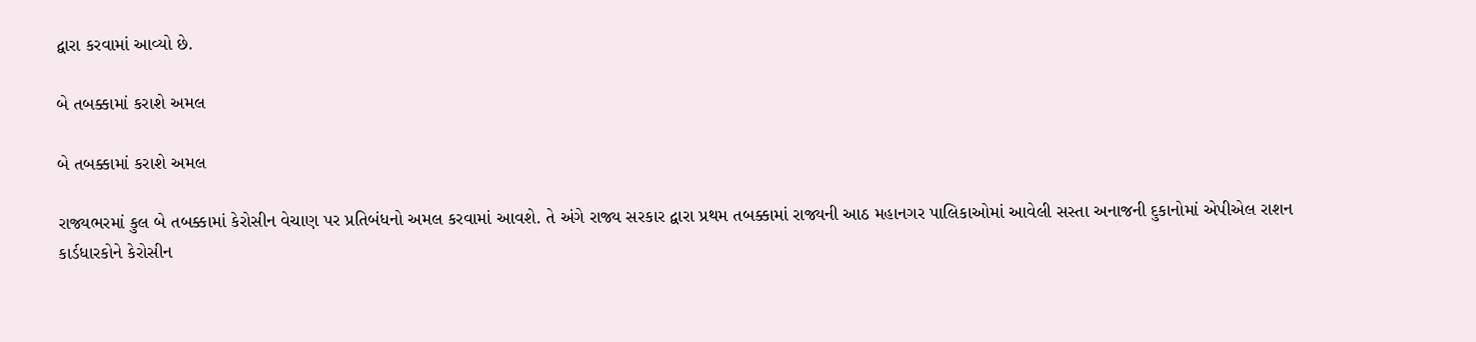દ્વારા કરવામાં આવ્યો છે.

બે તબક્કામાં કરાશે અમલ

બે તબક્કામાં કરાશે અમલ

રાજ્યભરમાં કુલ બે તબક્કામાં કેરોસીન વેચાણ પર પ્રતિબંધનો અમલ કરવામાં આવશે. તે અંગે રાજ્ય સરકાર દ્વારા પ્રથમ તબક્કામાં રાજ્યની આઠ મહાનગર પાલિકાઓમાં આવેલી સસ્તા અનાજની દુકાનોમાં એપીએલ રાશન કાર્ડધારકોને કેરોસીન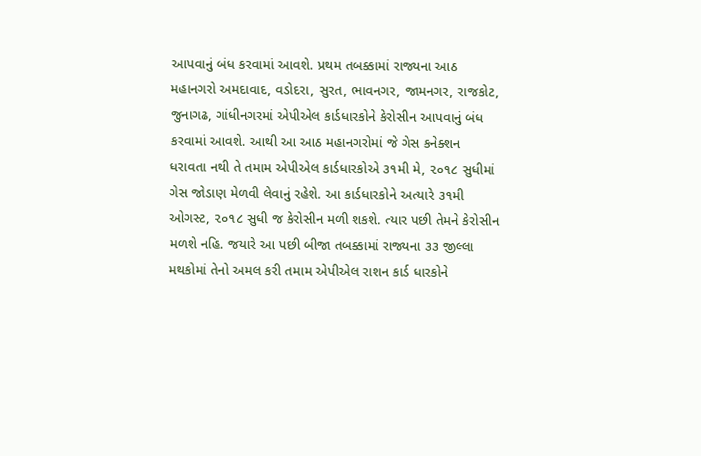આપવાનું બંધ કરવામાં આવશે. પ્રથમ તબક્કામાં રાજ્યના આઠ મહાનગરો અમદાવાદ, વડોદરા, સુરત, ભાવનગર, જામનગર, રાજકોટ, જુનાગઢ, ગાંધીનગરમાં એપીએલ કાર્ડધારકોને કેરોસીન આપવાનું બંધ કરવામાં આવશે. આથી આ આઠ મહાનગરોમાં જે ગેસ કનેક્શન ધરાવતા નથી તે તમામ એપીએલ કાર્ડધારકોએ ૩૧મી મે, ૨૦૧૮ સુધીમાં ગેસ જોડાણ મેળવી લેવાનું રહેશે. આ કાર્ડધારકોને અત્યારે ૩૧મી ઓગસ્ટ, ૨૦૧૮ સુધી જ કેરોસીન મળી શકશે. ત્યાર પછી તેમને કેરોસીન મળશે નહિ. જયારે આ પછી બીજા તબક્કામાં રાજ્યના ૩૩ જીલ્લા મથકોમાં તેનો અમલ કરી તમામ એપીએલ રાશન કાર્ડ ધારકોને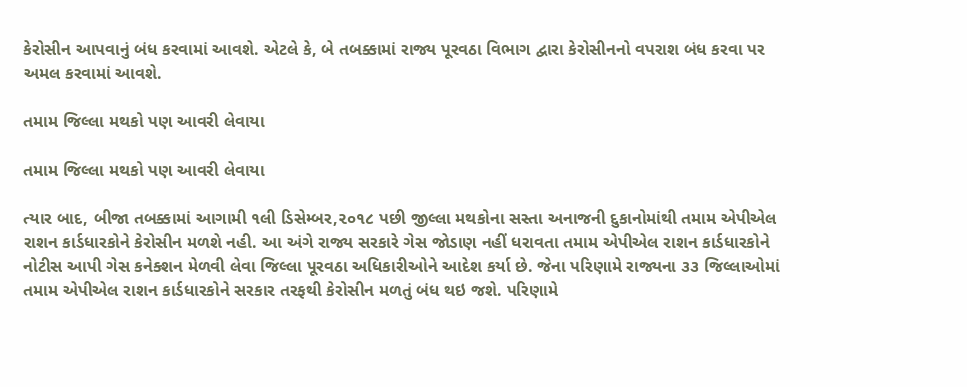કેરોસીન આપવાનું બંધ કરવામાં આવશે. એટલે કે, બે તબક્કામાં રાજ્ય પૂરવઠા વિભાગ દ્વારા કેરોસીનનો વપરાશ બંધ કરવા પર અમલ કરવામાં આવશે.

તમામ જિલ્લા મથકો પણ આવરી લેવાયા

તમામ જિલ્લા મથકો પણ આવરી લેવાયા

ત્યાર બાદ, બીજા તબક્કામાં આગામી ૧લી ડિસેમ્બર,૨૦૧૮ પછી જીલ્લા મથકોના સસ્તા અનાજની દુકાનોમાંથી તમામ એપીએલ રાશન કાર્ડધારકોને કેરોસીન મળશે નહી. આ અંગે રાજ્ય સરકારે ગેસ જોડાણ નહીં ધરાવતા તમામ એપીએલ રાશન કાર્ડધારકોને નોટીસ આપી ગેસ કનેક્શન મેળવી લેવા જિલ્લા પૂરવઠા અધિકારીઓને આદેશ કર્યા છે. જેના પરિણામે રાજ્યના ૩૩ જિલ્લાઓમાં તમામ એપીએલ રાશન કાર્ડધારકોને સરકાર તરફથી કેરોસીન મળતું બંધ થઇ જશે. પરિણામે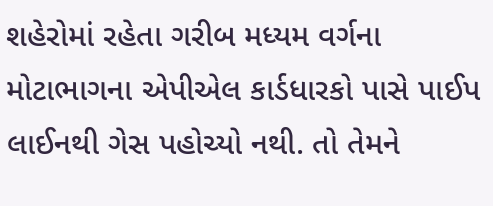શહેરોમાં રહેતા ગરીબ મધ્યમ વર્ગના મોટાભાગના એપીએલ કાર્ડધારકો પાસે પાઈપ લાઈનથી ગેસ પહોચ્યો નથી. તો તેમને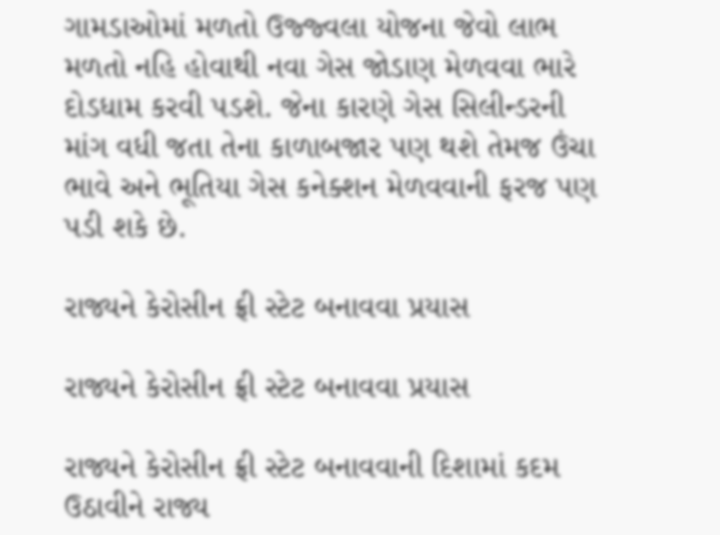ગામડાઓમાં મળતો ઉજ્જ્વલા યોજના જેવો લાભ મળતો નહિ હોવાથી નવા ગેસ જોડાણ મેળવવા ભારે દોડધામ કરવી પડશે. જેના કારણે ગેસ સિલીન્ડરની માંગ વધી જતા તેના કાળાબજાર પણ થશે તેમજ ઉંચા ભાવે અને ભૂતિયા ગેસ કનેક્શન મેળવવાની ફરજ પણ પડી શકે છે.

રાજ્યને કેરોસીન ફ્રી સ્ટેટ બનાવવા પ્રયાસ

રાજ્યને કેરોસીન ફ્રી સ્ટેટ બનાવવા પ્રયાસ

રાજ્યને કેરોસીન ફ્રી સ્ટેટ બનાવવાની દિશામાં કદમ ઉઠાવીને રાજ્ય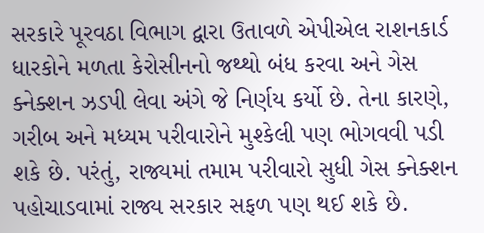સરકારે પૂરવઠા વિભાગ દ્વારા ઉતાવળે એપીએલ રાશનકાર્ડ ધારકોને મળતા કેરોસીનનો જથ્થો બંધ કરવા અને ગેસ ક્નેક્શન ઝડપી લેવા અંગે જે નિર્ણય કર્યો છે. તેના કારણે, ગરીબ અને મધ્યમ પરીવારોને મુશ્કેલી પણ ભોગવવી પડી શકે છે. પરંતું, રાજ્યમાં તમામ પરીવારો સુધી ગેસ ક્નેક્શન પહોચાડવામાં રાજ્ય સરકાર સફળ પણ થઈ શકે છે.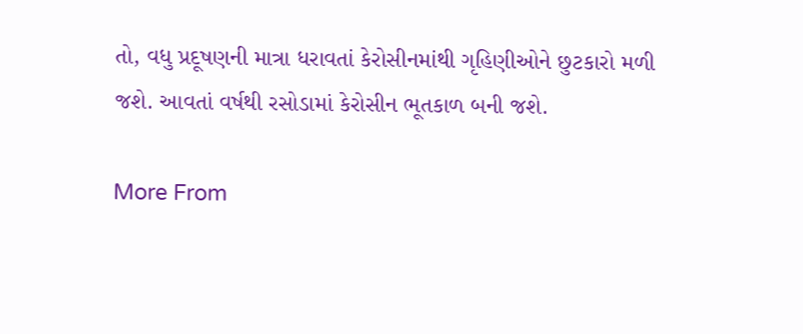તો, વધુ પ્રદૂષણની માત્રા ધરાવતાં કેરોસીનમાંથી ગૃહિણીઓને છુટકારો મળી જશે. આવતાં વર્ષથી રસોડામાં કેરોસીન ભૂતકાળ બની જશે.

More From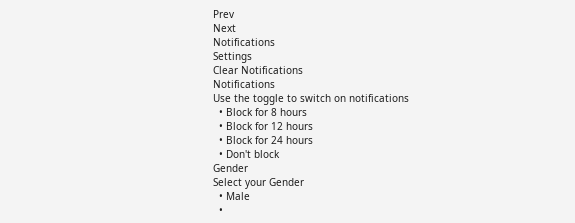Prev
Next
Notifications
Settings
Clear Notifications
Notifications
Use the toggle to switch on notifications
  • Block for 8 hours
  • Block for 12 hours
  • Block for 24 hours
  • Don't block
Gender
Select your Gender
  • Male
  •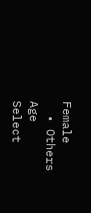Female
  • Others
Age
Select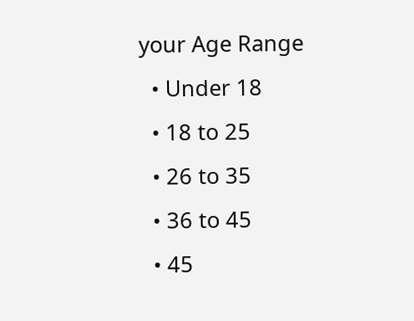your Age Range
  • Under 18
  • 18 to 25
  • 26 to 35
  • 36 to 45
  • 45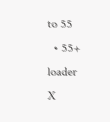to 55
  • 55+
loader
X